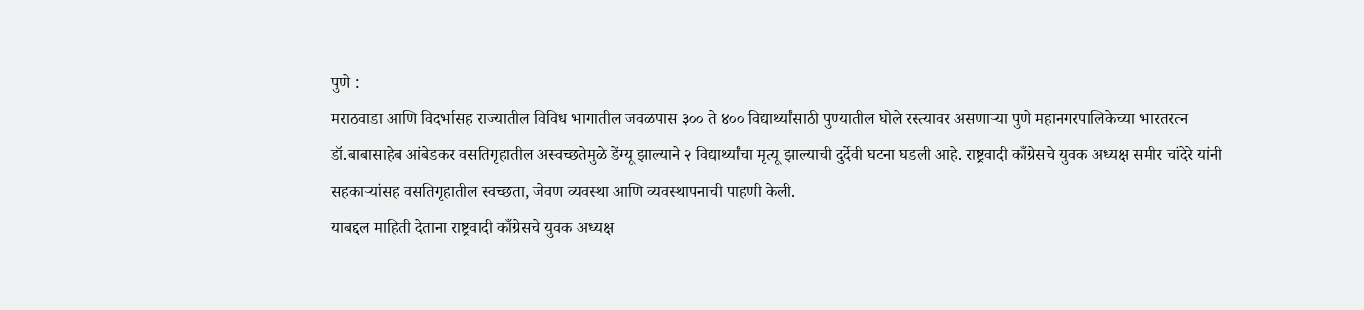पुणे :
मराठवाडा आणि विदर्भासह राज्यातील विविध भागातील जवळपास ३०० ते ४०० विद्यार्थ्यांसाठी पुण्यातील घोले रस्त्यावर असणाऱ्या पुणे महानगरपालिकेच्या भारतरत्न डॉ.बाबासाहेब आंबेडकर वसतिगृहातील अस्वच्छतेमुळे डेंग्यू झाल्याने २ विद्यार्थ्यांचा मृत्यू झाल्याची दुर्देवी घटना घडली आहे. राष्ट्रवादी काँग्रेसचे युवक अध्यक्ष समीर चांदेरे यांनी सहकाऱ्यांसह वसतिगृहातील स्वच्छता, जेवण व्यवस्था आणि व्यवस्थापनाची पाहणी केली.
याबद्दल माहिती देताना राष्ट्रवादी काँग्रेसचे युवक अध्यक्ष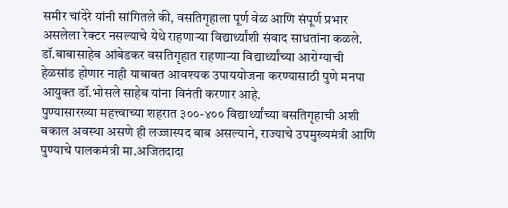समीर चांदेरे यांनी सांगितले की, वसतिगृहाला पूर्ण वेळ आणि संपूर्ण प्रभार असलेला रेक्टर नसल्याचे येथे राहणाऱ्या विद्यार्थ्यांशी संवाद साधतांना कळले. डॉ.बाबासाहेब आंबेडकर वसतिगृहात राहणाऱ्या विद्यार्थ्यांच्या आरोग्याची हेळसांड होणार नाही याबाबत आवश्यक उपाययोजना करण्यासाठी पुणे मनपा आयुक्त डॉ.भोसले साहेब यांना विनंती करणार आहे.
पुण्यासारख्या महत्त्वाच्या शहरात ३००-४०० विद्यार्थ्यांच्या वसतिगृहाची अशी बकाल अवस्था असणे ही लज्जास्पद बाब असल्याने, राज्याचे उपमुख्यमंत्री आणि पुण्याचे पालकमंत्री मा.अजितदादा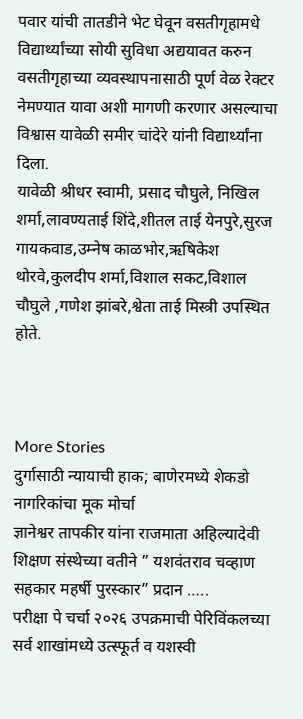पवार यांची तातडीने भेट घेवून वसतीगृहामधे विद्यार्थ्यांच्या सोयी सुविधा अद्ययावत करुन वसतीगृहाच्या व्यवस्थापनासाठी पूर्ण वेळ रेक्टर नेमण्यात यावा अशी मागणी करणार असल्याचा विश्वास यावेळी समीर चांदेरे यांनी विद्यार्थ्यांना दिला.
यावेळी श्रीधर स्वामी, प्रसाद चौघुले, निखिल शर्मा,लावण्यताई शिंदे,शीतल ताई येनपुरे,सुरज गायकवाड,उम्नेष काळभोर,ऋषिकेश थोरवे,कुलदीप शर्मा,विशाल सकट,विशाल चौघुले ,गणेश झांबरे,श्वेता ताई मिस्त्री उपस्थित होते.



More Stories
दुर्गासाठी न्यायाची हाक; बाणेरमध्ये शेकडो नागरिकांचा मूक मोर्चा
ज्ञानेश्वर तापकीर यांना राजमाता अहिल्यादेवी शिक्षण संस्थेच्या वतीने ” यशवंतराव चव्हाण सहकार महर्षी पुरस्कार” प्रदान …..
परीक्षा पे चर्चा २०२६ उपक्रमाची पेरिविंकलच्या सर्व शाखांमध्ये उत्स्फूर्त व यशस्वी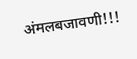अंमलबजावणी!!!